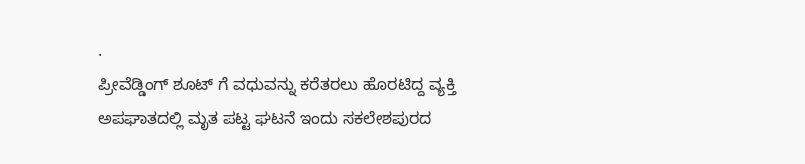.
ಪ್ರೀವೆಡ್ಡಿಂಗ್ ಶೂಟ್ ಗೆ ವಧುವನ್ನು ಕರೆತರಲು ಹೊರಟಿದ್ದ ವ್ಯಕ್ತಿ ಅಪಘಾತದಲ್ಲಿ ಮೃತ ಪಟ್ಟ ಘಟನೆ ಇಂದು ಸಕಲೇಶಪುರದ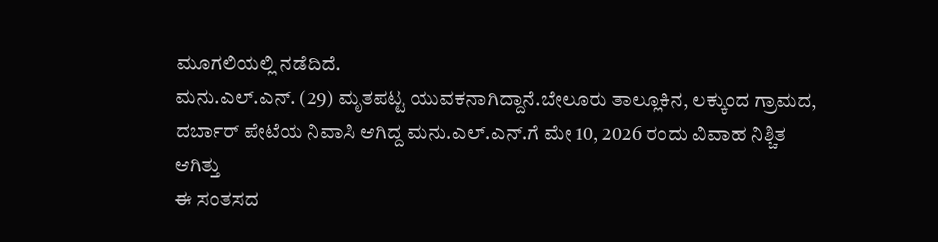ಮೂಗಲಿಯಲ್ಲಿ ನಡೆದಿದೆ.
ಮನು.ಎಲ್.ಎನ್. (29) ಮೃತಪಟ್ಟ ಯುವಕನಾಗಿದ್ದಾನೆ.ಬೇಲೂರು ತಾಲ್ಲೂಕಿನ, ಲಕ್ಕುಂದ ಗ್ರಾಮದ, ದರ್ಬಾರ್ ಪೇಟೆಯ ನಿವಾಸಿ ಆಗಿದ್ದ ಮನು.ಎಲ್.ಎನ್.ಗೆ ಮೇ 10, 2026 ರಂದು ವಿವಾಹ ನಿಶ್ಚಿತ ಆಗಿತ್ತು
ಈ ಸಂತಸದ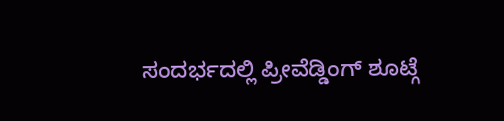ಸಂದರ್ಭದಲ್ಲಿ ಪ್ರೀವೆಡ್ಡಿಂಗ್ ಶೂಟ್ಗೆ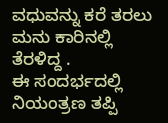ವಧುವನ್ನು ಕರೆ ತರಲು ಮನು ಕಾರಿನಲ್ಲಿ ತೆರಳಿದ್ದ .
ಈ ಸಂದರ್ಭದಲ್ಲಿ ನಿಯಂತ್ರಣ ತಪ್ಪಿ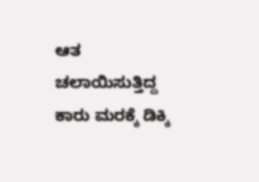ಆತ ಚಲಾಯಿಸುತ್ತಿದ್ದ ಕಾರು ಮರಕ್ಕೆ ಡಿಕ್ಕಿ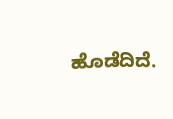ಹೊಡೆದಿದೆ.